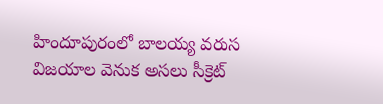హిందూపురంలో బాలయ్య వరుస విజయాల వెనుక అసలు సీక్రెట్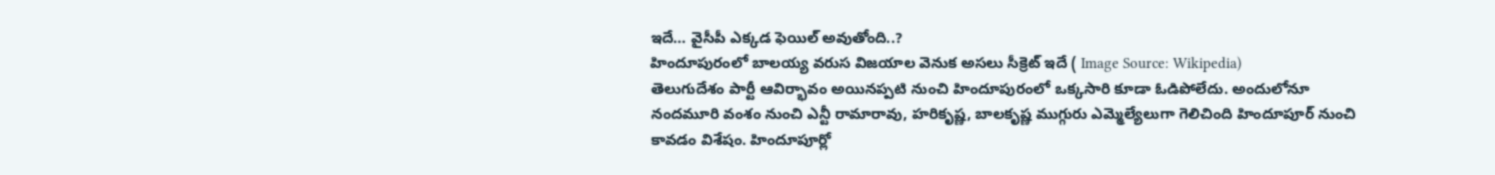ఇదే… వైసీపీ ఎక్కడ ఫెయిల్ అవుతోంది..?
హిందూపురంలో బాలయ్య వరుస విజయాల వెనుక అసలు సీక్రెట్ ఇదే ( Image Source: Wikipedia)
తెలుగుదేశం పార్టీ ఆవిర్భావం అయినప్పటి నుంచి హిందూపురంలో ఒక్కసారి కూడా ఓడిపోలేదు. అందులోనూ నందమూరి వంశం నుంచి ఎన్టీ రామారావు, హరికృష్ణ, బాలకృష్ణ ముగ్గురు ఎమ్మెల్యేలుగా గెలిచింది హిందూపూర్ నుంచి కావడం విశేషం. హిందూపూర్లో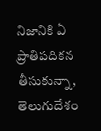నిజానికి ఏ ప్రాతిపదికన తీసుకున్నా, తెలుగుదేశం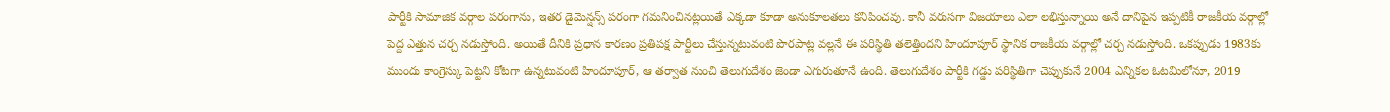పార్టీకి సామాజిక వర్గాల పరంగాను, ఇతర డైమెన్షన్స్ పరంగా గమనించినట్లయితే ఎక్కడా కూడా అనుకూలతలు కనిపించవు. కానీ వరుసగా విజయాలు ఎలా లభిస్తున్నాయి అనే దానిపైన ఇప్పటికీ రాజకీయ వర్గాల్లో పెద్ద ఎత్తున చర్చ నడుస్తోంది. అయితే దీనికి ప్రధాన కారణం ప్రతిపక్ష పార్టీలు చేస్తున్నటువంటి పొరపాట్ల వల్లనే ఈ పరిస్థితి తలెత్తిందని హిందూపూర్ స్థానిక రాజకీయ వర్గాల్లో చర్చ నడుస్తోంది. ఒకప్పుడు 1983కు ముందు కాంగ్రెస్కు పెట్టని కోటగా ఉన్నటువంటి హిందూపూర్, ఆ తర్వాత నుంచి తెలుగుదేశం జెండా ఎగురుతూనే ఉంది. తెలుగుదేశం పార్టీకి గడ్డు పరిస్థితిగా చెప్పుకునే 2004 ఎన్నికల ఓటమిలోనూ, 2019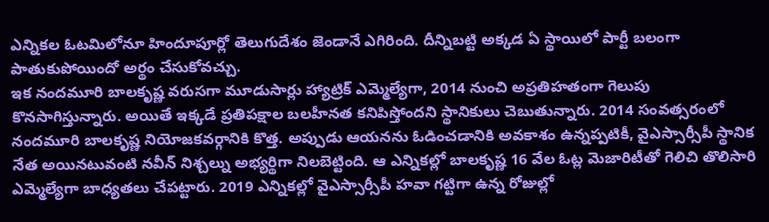ఎన్నికల ఓటమిలోనూ హిందూపూర్లో తెలుగుదేశం జెండానే ఎగిరింది. దీన్నిబట్టి అక్కడ ఏ స్థాయిలో పార్టీ బలంగా పాతుకుపోయిందో అర్థం చేసుకోవచ్చు.
ఇక నందమూరి బాలకృష్ణ వరుసగా మూడుసార్లు హ్యాట్రిక్ ఎమ్మెల్యేగా, 2014 నుంచి అప్రతిహతంగా గెలుపు కొనసాగిస్తున్నారు. అయితే ఇక్కడే ప్రతిపక్షాల బలహీనత కనిపిస్తోందని స్థానికులు చెబుతున్నారు. 2014 సంవత్సరంలో నందమూరి బాలకృష్ణ నియోజకవర్గానికి కొత్త. అప్పుడు ఆయనను ఓడించడానికి అవకాశం ఉన్నప్పటికీ, వైఎస్సార్సీపీ స్థానిక నేత అయినటువంటి నవీన్ నిశ్చల్ను అభ్యర్థిగా నిలబెట్టింది. ఆ ఎన్నికల్లో బాలకృష్ణ 16 వేల ఓట్ల మెజారిటీతో గెలిచి తొలిసారి ఎమ్మెల్యేగా బాధ్యతలు చేపట్టారు. 2019 ఎన్నికల్లో వైఎస్సార్సీపీ హవా గట్టిగా ఉన్న రోజుల్లో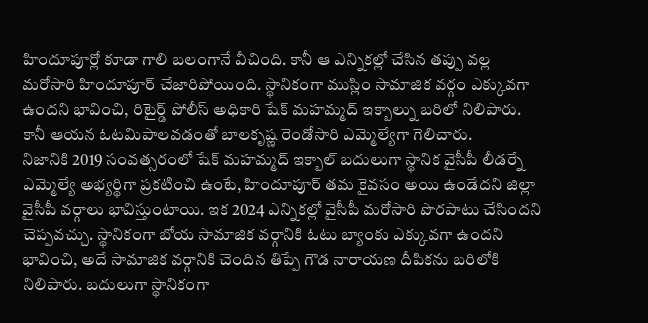హిందూపూర్లో కూడా గాలి బలంగానే వీచింది. కానీ ఆ ఎన్నికల్లో చేసిన తప్పు వల్ల మరోసారి హిందూపూర్ చేజారిపోయింది. స్థానికంగా ముస్లిం సామాజిక వర్గం ఎక్కువగా ఉందని భావించి, రిటైర్డ్ పోలీస్ అధికారి షేక్ మహమ్మద్ ఇక్బాల్ను బరిలో నిలిపారు. కానీ ఆయన ఓటమిపాలవడంతో బాలకృష్ణ రెండోసారి ఎమ్మెల్యేగా గెలిచారు.
నిజానికి 2019 సంవత్సరంలో షేక్ మహమ్మద్ ఇక్బాల్ బదులుగా స్థానిక వైసీపీ లీడర్నే ఎమ్మెల్యే అభ్యర్థిగా ప్రకటించి ఉంటే, హిందూపూర్ తమ కైవసం అయి ఉండేదని జిల్లా వైసీపీ వర్గాలు భావిస్తుంటాయి. ఇక 2024 ఎన్నికల్లో వైసీపీ మరోసారి పొరపాటు చేసిందని చెప్పవచ్చు. స్థానికంగా బోయ సామాజిక వర్గానికి ఓటు బ్యాంకు ఎక్కువగా ఉందని భావించి, అదే సామాజిక వర్గానికి చెందిన తిప్పే గౌడ నారాయణ దీపికను బరిలోకి నిలిపారు. బదులుగా స్థానికంగా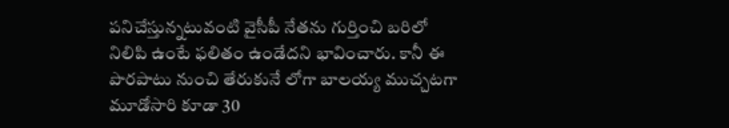పనిచేస్తున్నటువంటి వైసీపీ నేతను గుర్తించి బరిలో నిలిపి ఉంటే ఫలితం ఉండేదని భావించారు. కానీ ఈ పొరపాటు నుంచి తేరుకునే లోగా బాలయ్య ముచ్చటగా మూడోసారి కూడా 30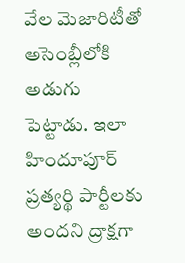వేల మెజారిటీతో అసెంబ్లీలోకి అడుగు పెట్టాడు. ఇలా హిందూపూర్ ప్రత్యర్థి పార్టీలకు అందని ద్రాక్షగా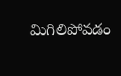మిగిలిపోవడం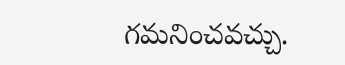గమనించవచ్చు.